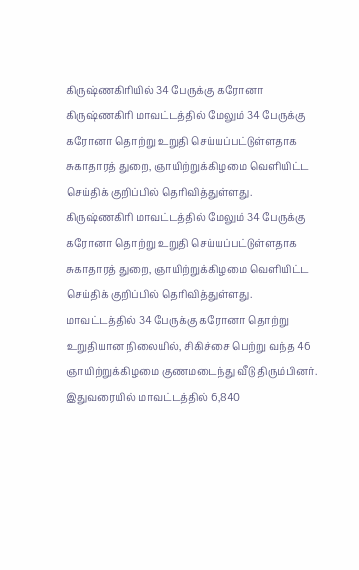கிருஷ்ணகிரியில் 34 பேருக்கு கரோனா
கிருஷ்ணகிரி மாவட்டத்தில் மேலும் 34 பேருக்கு கரோனா தொற்று உறுதி செய்யப்பட்டுள்ளதாக சுகாதாரத் துறை, ஞாயிற்றுக்கிழமை வெளியிட்ட செய்திக் குறிப்பில் தெரிவித்துள்ளது.
கிருஷ்ணகிரி மாவட்டத்தில் மேலும் 34 பேருக்கு கரோனா தொற்று உறுதி செய்யப்பட்டுள்ளதாக சுகாதாரத் துறை, ஞாயிற்றுக்கிழமை வெளியிட்ட செய்திக் குறிப்பில் தெரிவித்துள்ளது.
மாவட்டத்தில் 34 பேருக்கு கரோனா தொற்று உறுதியான நிலையில், சிகிச்சை பெற்று வந்த 46 ஞாயிற்றுக்கிழமை குணமடைந்து வீடு திரும்பினர். இதுவரையில் மாவட்டத்தில் 6,840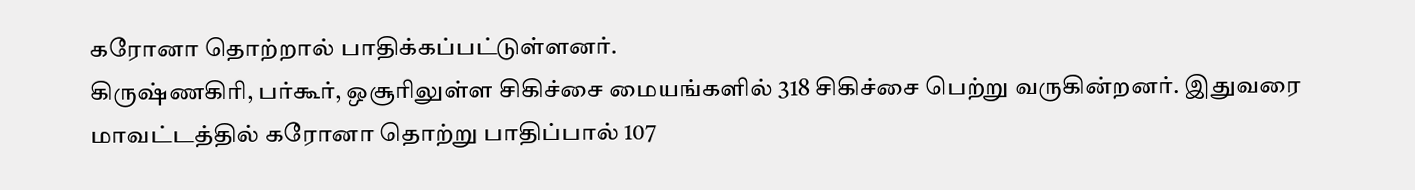கரோனா தொற்றால் பாதிக்கப்பட்டுள்ளனர்.
கிருஷ்ணகிரி, பர்கூர், ஒசூரிலுள்ள சிகிச்சை மையங்களில் 318 சிகிச்சை பெற்று வருகின்றனர். இதுவரை மாவட்டத்தில் கரோனா தொற்று பாதிப்பால் 107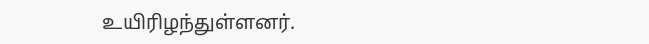உயிரிழந்துள்ளனர்.